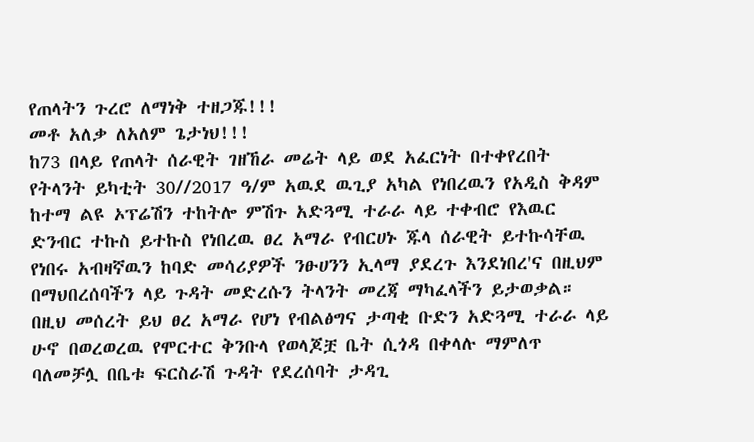የጠላትን ጉረሮ ለማነቅ ተዘጋጁ!!!
መቶ አለቃ ለአለም ጌታነህ!!!
ከ73 በላይ የጠላት ሰራዊት ገዘኸራ መሬት ላይ ወደ አፈርነት በተቀየረበት የትላንት ይካቲት 30//2017 ዓ/ም አዉደ ዉጊያ አካል የነበረዉን የአዲስ ቅዳም ከተማ ልዩ ኦፕሬሽን ተከትሎ ምሽጉ አድጓሚ ተራራ ላይ ተቀብሮ የእዉር ድንብር ተኩስ ይተኩስ የነበረዉ ፀረ አማራ የብርሀኑ ጁላ ሰራዊት ይተኩሳቸዉ የነበሩ አብዛኛዉን ከባድ መሳሪያዎች ንፁሀንን ኢላማ ያደረጉ እንደነበረ'ና በዚህም በማህበረሰባችን ላይ ጉዳት መድረሱን ትላንት መረጃ ማካፈላችን ይታወቃል።
በዚህ መሰረት ይህ ፀረ አማራ የሆነ የብልፅግና ታጣቂ ቡድን አድጓሚ ተራራ ላይ ሁኖ በወረወረዉ የሞርተር ቅንቡላ የወላጆቿ ቤት ሲጎዳ በቀላሉ ማምለጥ ባለመቻሏ በቤቱ ፍርስራሽ ጉዳት የደረሰባት ታዳጊ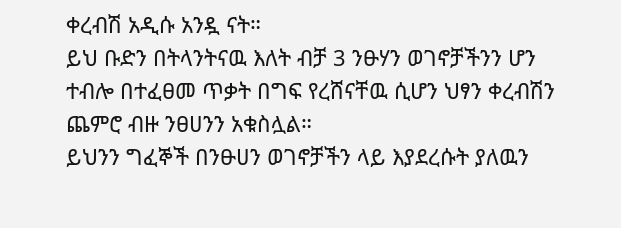ቀረብሽ አዲሱ አንዷ ናት።
ይህ ቡድን በትላንትናዉ እለት ብቻ 3 ንፁሃን ወገኖቻችንን ሆን ተብሎ በተፈፀመ ጥቃት በግፍ የረሸናቸዉ ሲሆን ህፃን ቀረብሽን ጨምሮ ብዙ ንፀሀንን አቁስሏል።
ይህንን ግፈኞች በንፁሀን ወገኖቻችን ላይ እያደረሱት ያለዉን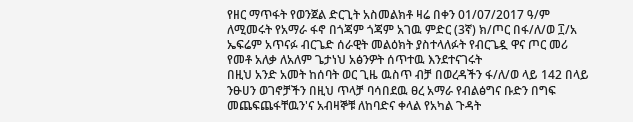የዘር ማጥፋት የወንጀል ድርጊት አስመልክቶ ዛሬ በቀን 01/07/2017 ዓ/ም ለሚመሩት የአማራ ፋኖ በጎጃም ጎጃም አገዉ ምድር (3ኛ) ክ/ጦር በፋ/ለ/ወ ፲/አ ኤፍሬም አጥናፉ ብርጌድ ሰራዊት መልዕክት ያስተላለፉት የብርጌዷ ዋና ጦር መሪ የመቶ አለቃ ለአለም ጌታነህ አፅንዎት ሰጥተዉ እንደተናገሩት
በዚህ አንድ አመት ከሰባት ወር ጊዜ ዉስጥ ብቻ በወረዳችን ፋ/ለ/ወ ላይ 142 በላይ ንፁሀን ወገኖቻችን በዚህ ጥላቻ ባሳበደዉ ፀረ አማራ የብልፅግና ቡድን በግፍ መጨፍጨፋቸዉን'ና አብዛኞቹ ለከባድና ቀላል የአካል ጉዳት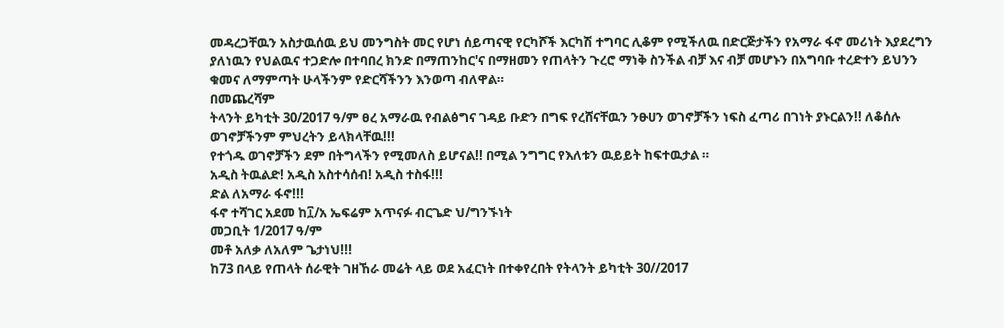መዳረጋቸዉን አስታዉሰዉ ይህ መንግስት መር የሆነ ሰይጣናዊ የርካሾች እርካሽ ተግባር ሊቆም የሚችለዉ በድርጅታችን የአማራ ፋኖ መሪነት እያደረግን ያለነዉን የህልዉና ተጋድሎ በተባበረ ክንድ በማጠንከር'ና በማዘመን የጠላትን ጉረሮ ማነቅ ስንችል ብቻ እና ብቻ መሆኑን በአግባቡ ተረድተን ይህንን ቁመና ለማምጣት ሁላችንም የድርሻችንን እንወጣ ብለዋል።
በመጨረሻም
ትላንት ይካቲት 30/2017 ዓ/ም ፀረ አማራዉ የብልፅግና ገዳይ ቡድን በግፍ የረሸናቸዉን ንፁሀን ወገኖቻችን ነፍስ ፈጣሪ በገነት ያኑርልን!! ለቆሰሉ ወገኖቻችንም ምህረትን ይላክላቸዉ!!!
የተጎዱ ወገኖቻችን ደም በትግላችን የሚመለስ ይሆናል!! በሚል ንግግር የእለቱን ዉይይት ከፍተዉታል ።
አዲስ ትዉልድ! አዲስ አስተሳሰብ! አዲስ ተስፋ!!!
ድል ለአማራ ፋኖ!!!
ፋኖ ተሻገር አደመ ከ፲/አ ኤፍሬም አጥናፉ ብርጌድ ህ/ግንኙነት
መጋቢት 1/2017 ዓ/ም
መቶ አለቃ ለአለም ጌታነህ!!!
ከ73 በላይ የጠላት ሰራዊት ገዘኸራ መሬት ላይ ወደ አፈርነት በተቀየረበት የትላንት ይካቲት 30//2017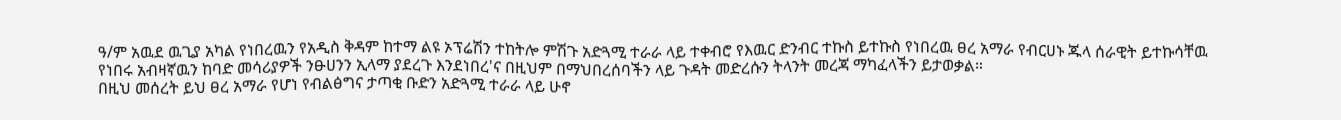ዓ/ም አዉደ ዉጊያ አካል የነበረዉን የአዲስ ቅዳም ከተማ ልዩ ኦፕሬሽን ተከትሎ ምሽጉ አድጓሚ ተራራ ላይ ተቀብሮ የእዉር ድንብር ተኩስ ይተኩስ የነበረዉ ፀረ አማራ የብርሀኑ ጁላ ሰራዊት ይተኩሳቸዉ የነበሩ አብዛኛዉን ከባድ መሳሪያዎች ንፁሀንን ኢላማ ያደረጉ እንደነበረ'ና በዚህም በማህበረሰባችን ላይ ጉዳት መድረሱን ትላንት መረጃ ማካፈላችን ይታወቃል።
በዚህ መሰረት ይህ ፀረ አማራ የሆነ የብልፅግና ታጣቂ ቡድን አድጓሚ ተራራ ላይ ሁኖ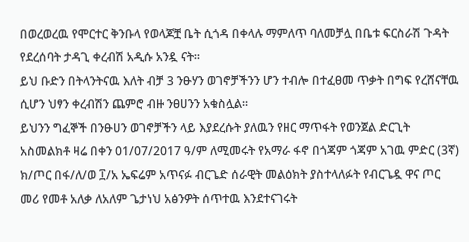በወረወረዉ የሞርተር ቅንቡላ የወላጆቿ ቤት ሲጎዳ በቀላሉ ማምለጥ ባለመቻሏ በቤቱ ፍርስራሽ ጉዳት የደረሰባት ታዳጊ ቀረብሽ አዲሱ አንዷ ናት።
ይህ ቡድን በትላንትናዉ እለት ብቻ 3 ንፁሃን ወገኖቻችንን ሆን ተብሎ በተፈፀመ ጥቃት በግፍ የረሸናቸዉ ሲሆን ህፃን ቀረብሽን ጨምሮ ብዙ ንፀሀንን አቁስሏል።
ይህንን ግፈኞች በንፁሀን ወገኖቻችን ላይ እያደረሱት ያለዉን የዘር ማጥፋት የወንጀል ድርጊት አስመልክቶ ዛሬ በቀን 01/07/2017 ዓ/ም ለሚመሩት የአማራ ፋኖ በጎጃም ጎጃም አገዉ ምድር (3ኛ) ክ/ጦር በፋ/ለ/ወ ፲/አ ኤፍሬም አጥናፉ ብርጌድ ሰራዊት መልዕክት ያስተላለፉት የብርጌዷ ዋና ጦር መሪ የመቶ አለቃ ለአለም ጌታነህ አፅንዎት ሰጥተዉ እንደተናገሩት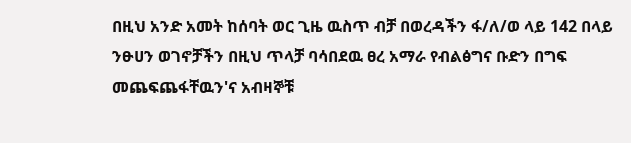በዚህ አንድ አመት ከሰባት ወር ጊዜ ዉስጥ ብቻ በወረዳችን ፋ/ለ/ወ ላይ 142 በላይ ንፁሀን ወገኖቻችን በዚህ ጥላቻ ባሳበደዉ ፀረ አማራ የብልፅግና ቡድን በግፍ መጨፍጨፋቸዉን'ና አብዛኞቹ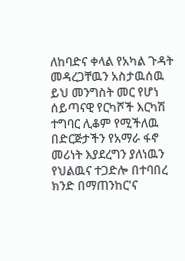ለከባድና ቀላል የአካል ጉዳት መዳረጋቸዉን አስታዉሰዉ ይህ መንግስት መር የሆነ ሰይጣናዊ የርካሾች እርካሽ ተግባር ሊቆም የሚችለዉ በድርጅታችን የአማራ ፋኖ መሪነት እያደረግን ያለነዉን የህልዉና ተጋድሎ በተባበረ ክንድ በማጠንከር'ና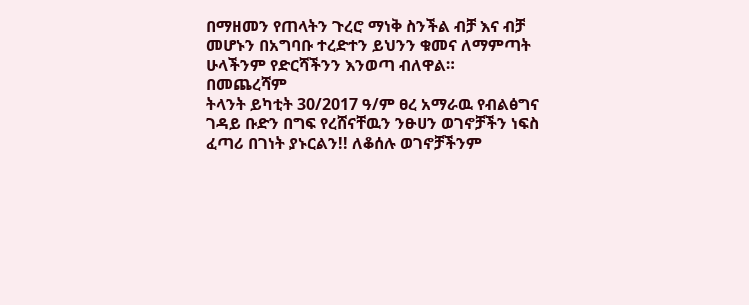በማዘመን የጠላትን ጉረሮ ማነቅ ስንችል ብቻ እና ብቻ መሆኑን በአግባቡ ተረድተን ይህንን ቁመና ለማምጣት ሁላችንም የድርሻችንን እንወጣ ብለዋል።
በመጨረሻም
ትላንት ይካቲት 30/2017 ዓ/ም ፀረ አማራዉ የብልፅግና ገዳይ ቡድን በግፍ የረሸናቸዉን ንፁሀን ወገኖቻችን ነፍስ ፈጣሪ በገነት ያኑርልን!! ለቆሰሉ ወገኖቻችንም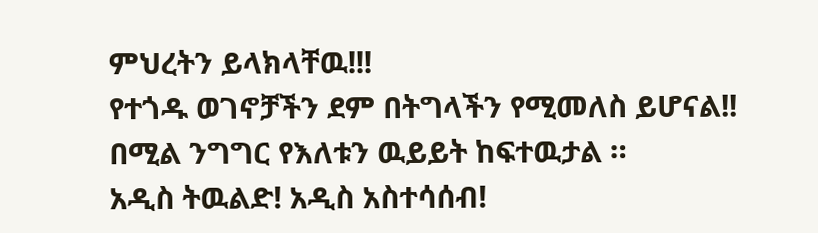ምህረትን ይላክላቸዉ!!!
የተጎዱ ወገኖቻችን ደም በትግላችን የሚመለስ ይሆናል!! በሚል ንግግር የእለቱን ዉይይት ከፍተዉታል ።
አዲስ ትዉልድ! አዲስ አስተሳሰብ!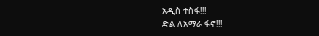አዲስ ተስፋ!!!
ድል ለአማራ ፋኖ!!!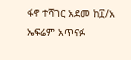ፋኖ ተሻገር አደመ ከ፲/አ ኤፍሬም አጥናፉ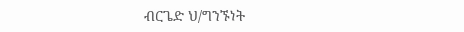ብርጌድ ህ/ግንኙነት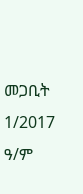መጋቢት 1/2017 ዓ/ም